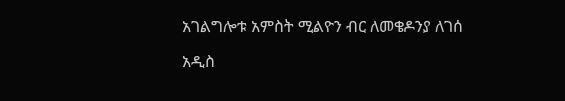አገልግሎቱ አምስት ሚልዮን ብር ለመቄዶንያ ለገሰ

አዲስ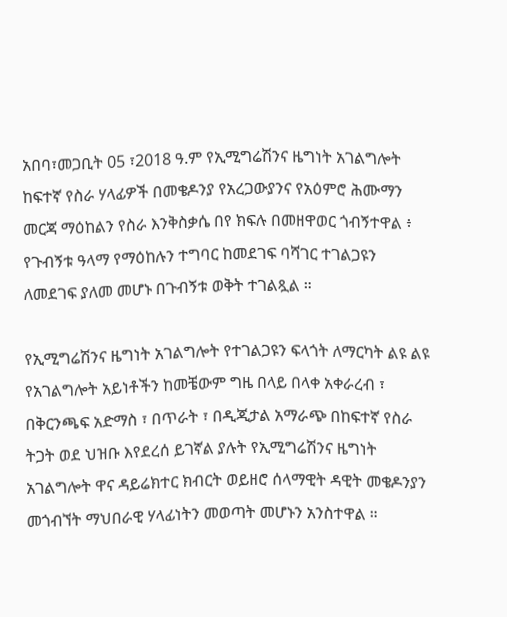አበባ፣መጋቢት 05 ፣2018 ዓ.ም የኢሚግሬሽንና ዜግነት አገልግሎት ከፍተኛ የስራ ሃላፊዎች በመቄዶንያ የአረጋውያንና የአዕምሮ ሕሙማን መርጃ ማዕከልን የስራ እንቅስቃሴ በየ ክፍሉ በመዘዋወር ጎብኝተዋል ፥ የጉብኝቱ ዓላማ የማዕከሉን ተግባር ከመደገፍ ባሻገር ተገልጋዩን ለመደገፍ ያለመ መሆኑ በጉብኝቱ ወቅት ተገልጿል ።

የኢሚግሬሽንና ዜግነት አገልግሎት የተገልጋዩን ፍላጎት ለማርካት ልዩ ልዩ የአገልግሎት አይነቶችን ከመቼውም ግዜ በላይ በላቀ አቀራረብ ፣ በቅርንጫፍ አድማስ ፣ በጥራት ፣ በዲጂታል አማራጭ በከፍተኛ የስራ ትጋት ወደ ህዝቡ እየደረሰ ይገኛል ያሉት የኢሚግሬሽንና ዜግነት አገልግሎት ዋና ዳይሬክተር ክብርት ወይዘሮ ሰላማዊት ዳዊት መቄዶንያን መጎብኘት ማህበራዊ ሃላፊነትን መወጣት መሆኑን አንስተዋል ።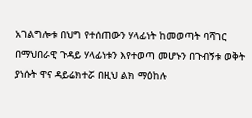አገልግሎቱ በህግ የተሰጠውን ሃላፊነት ከመወጣት ባሻገር በማህበራዊ ጉዳይ ሃላፊነቱን እየተወጣ መሆኑን በጉብኝቱ ወቅት ያነሱት ዋና ዳይሬክተሯ በዚህ ልክ ማዕከሉ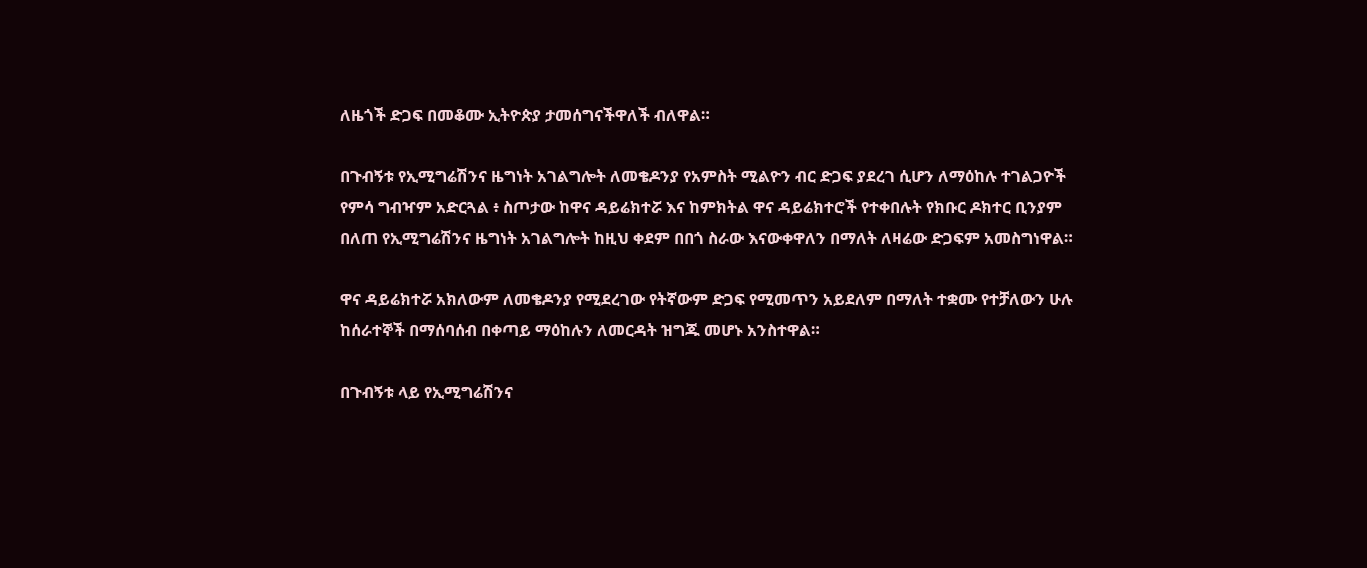ለዜጎች ድጋፍ በመቆሙ ኢትዮጵያ ታመሰግናችዋለች ብለዋል።

በጉብኝቱ የኢሚግሬሽንና ዜግነት አገልግሎት ለመቄዶንያ የአምስት ሚልዮን ብር ድጋፍ ያደረገ ሲሆን ለማዕከሉ ተገልጋዮች የምሳ ግብዣም አድርጓል ፥ ስጦታው ከዋና ዳይሬክተሯ እና ከምክትል ዋና ዳይሬክተሮች የተቀበሉት የክቡር ዶክተር ቢንያም በለጠ የኢሚግሬሽንና ዜግነት አገልግሎት ከዚህ ቀደም በበጎ ስራው እናውቀዋለን በማለት ለዛሬው ድጋፍም አመስግነዋል።

ዋና ዳይሬክተሯ አክለውም ለመቄዶንያ የሚደረገው የትኛውም ድጋፍ የሚመጥን አይደለም በማለት ተቋሙ የተቻለውን ሁሉ ከሰራተኞች በማሰባሰብ በቀጣይ ማዕከሉን ለመርዳት ዝግጁ መሆኑ አንስተዋል።

በጉብኝቱ ላይ የኢሚግሬሽንና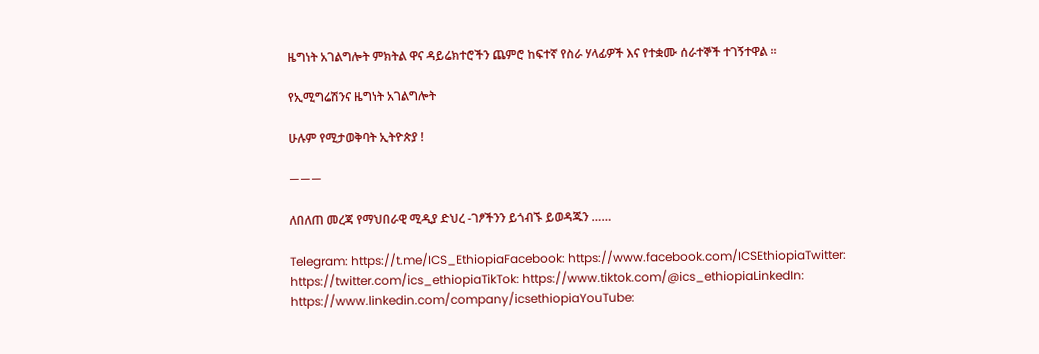ዜግነት አገልግሎት ምክትል ዋና ዳይሬክተሮችን ጨምሮ ከፍተኛ የስራ ሃላፊዎች እና የተቋሙ ሰራተኞች ተገኝተዋል ።

የኢሚግሬሽንና ዜግነት አገልግሎት

ሁሉም የሚታወቅባት ኢትዮጵያ !

———

ለበለጠ መረጃ የማህበራዊ ሚዲያ ድህረ -ገፆችንን ይጎብኙ ይወዳጁን ……

Telegram: https://t.me/ICS_EthiopiaFacebook: https://www.facebook.com/ICSEthiopiaTwitter: https://twitter.com/ics_ethiopiaTikTok: https://www.tiktok.com/@ics_ethiopiaLinkedIn: https://www.linkedin.com/company/icsethiopiaYouTube: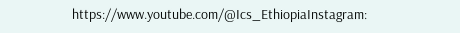https://www.youtube.com/@Ics_EthiopiaInstagram: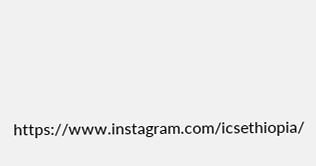https://www.instagram.com/icsethiopia/